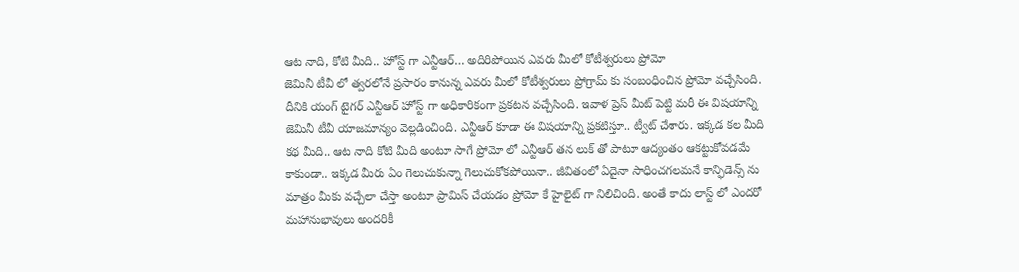ఆట నాది, కోటి మీది.. హోస్ట్ గా ఎన్టీఆర్… అదిరిపోయిన ఎవరు మీలో కోటీశ్వరులు ప్రోమో
జెమినీ టీవీ లో త్వరలోనే ప్రసారం కానున్న ఎవరు మీలో కోటీశ్వరులు ప్రోగ్రామ్ కు సంబంధించిన ప్రోమో వచ్చేసింది. దీనికి యంగ్ టైగర్ ఎన్టీఆర్ హోస్ట్ గా అధికారికంగా ప్రకటన వచ్చేసింది. ఇవాళ ప్రెస్ మీట్ పెట్టి మరీ ఈ విషయాన్ని జెమినీ టీవీ యాజమాన్యం వెల్లడించింది. ఎన్టీఆర్ కూడా ఈ విషయాన్ని ప్రకటిస్తూ.. ట్వీట్ చేశారు. ఇక్కడ కల మీది కథ మీది.. ఆట నాది కోటి మీది అంటూ సాగే ప్రోమో లో ఎన్టీఆర్ తన లుక్ తో పాటూ ఆద్యంతం ఆకట్టుకోవడమే కాకుండా.. ఇక్కడ మీరు ఏం గెలుచుకున్నా గెలుచుకోకపోయినా.. జీవితంలో ఏదైనా సాధించగలమనే కాన్ఫిడెన్స్ ను మాత్రం మీకు వచ్చేలా చేస్తా అంటూ ప్రామిస్ చేయడం ప్రోమో కే హైలైట్ గా నిలిచింది. అంతే కాదు లాస్ట్ లో ఎందరో మహానుభావులు అందరికీ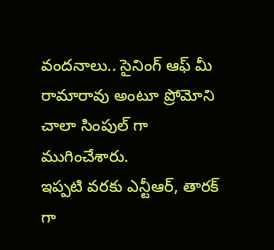వందనాలు.. సైనింగ్ ఆఫ్ మీ రామారావు అంటూ ప్రోమోని చాలా సింపుల్ గా ముగించేశారు.
ఇప్పటి వరకు ఎన్టీఆర్, తారక్ గా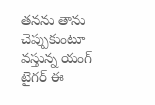తనను తాను చెప్పుకుంటూ వస్తున్న యంగ్ టైగర్ ఈ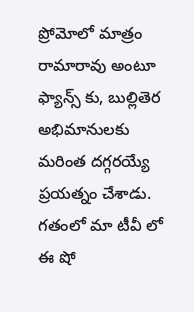ప్రోమోలో మాత్రం రామారావు అంటూ ఫ్యాన్స్ కు, బుల్లితెర అభిమానులకు మరింత దగ్గరయ్యే ప్రయత్నం చేశాడు. గతంలో మా టీవీ లో ఈ షో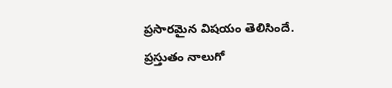ప్రసారమైన విషయం తెలిసిందే. ప్రస్తుతం నాలుగో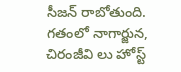సీజన్ రాబోతుంది. గతంలో నాగార్జున, చిరంజీవి లు హోస్ట్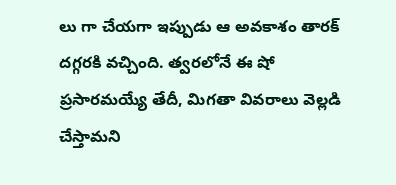లు గా చేయగా ఇప్పుడు ఆ అవకాశం తారక్ దగ్గరకి వచ్చింది. త్వరలోనే ఈ షో ప్రసారమయ్యే తేదీ, మిగతా వివరాలు వెల్లడి చేస్తామని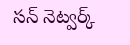సన్ నెట్వర్క్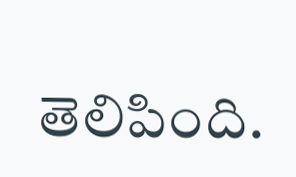తెలిపింది.